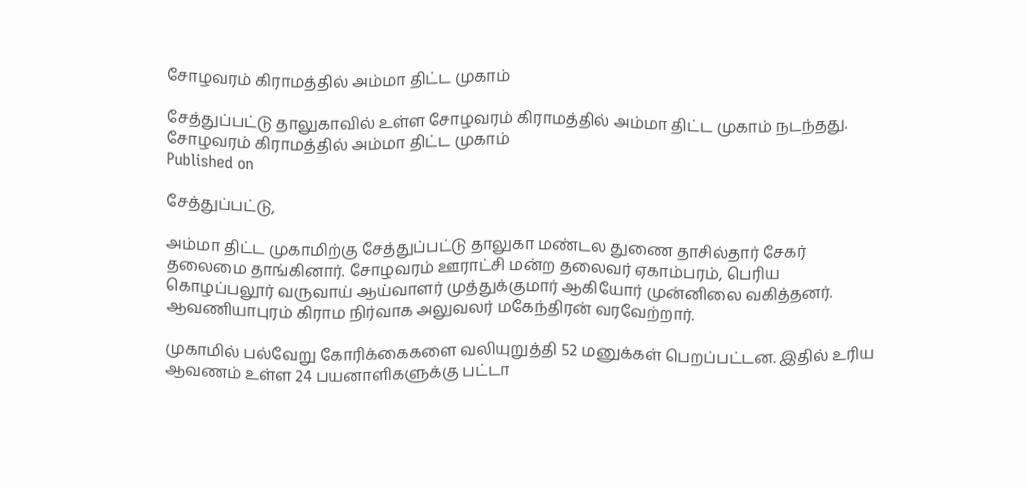சோழவரம் கிராமத்தில் அம்மா திட்ட முகாம்

சேத்துப்பட்டு தாலுகாவில் உள்ள சோழவரம் கிராமத்தில் அம்மா திட்ட முகாம் நடந்தது.
சோழவரம் கிராமத்தில் அம்மா திட்ட முகாம்
Published on

சேத்துப்பட்டு,

அம்மா திட்ட முகாமிற்கு சேத்துப்பட்டு தாலுகா மண்டல துணை தாசில்தார் சேகர் தலைமை தாங்கினார். சோழவரம் ஊராட்சி மன்ற தலைவர் ஏகாம்பரம், பெரிய கொழப்பலூர் வருவாய் ஆய்வாளர் முத்துக்குமார் ஆகியோர் முன்னிலை வகித்தனர். ஆவணியாபுரம் கிராம நிர்வாக அலுவலர் மகேந்திரன் வரவேற்றார்.

முகாமில் பல்வேறு கோரிக்கைகளை வலியுறுத்தி 52 மனுக்கள் பெறப்பட்டன. இதில் உரிய ஆவணம் உள்ள 24 பயனாளிகளுக்கு பட்டா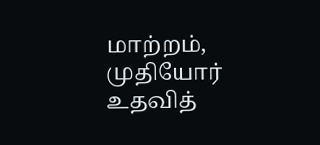மாற்றம், முதியோர் உதவித்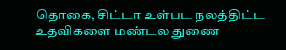தொகை, சிட்டா உள்பட நலத்திட்ட உதவிகளை மண்டல துணை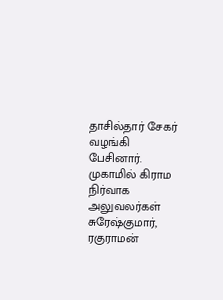தாசில்தார் சேகர் வழங்கி பேசினார். முகாமில் கிராம நிர்வாக அலுவலர்கள் சுரேஷ்குமார், ரகுராமன்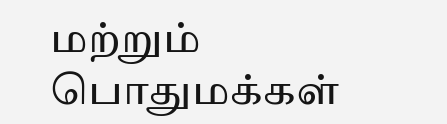மற்றும் பொதுமக்கள்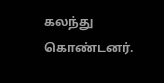கலந்து கொண்டனர்.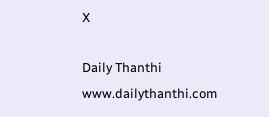X

Daily Thanthi
www.dailythanthi.com